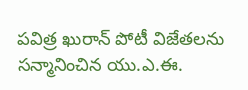పవిత్ర ఖురాన్ పోటీ విజేతలను సన్మానించిన యు.ఎ.ఈ.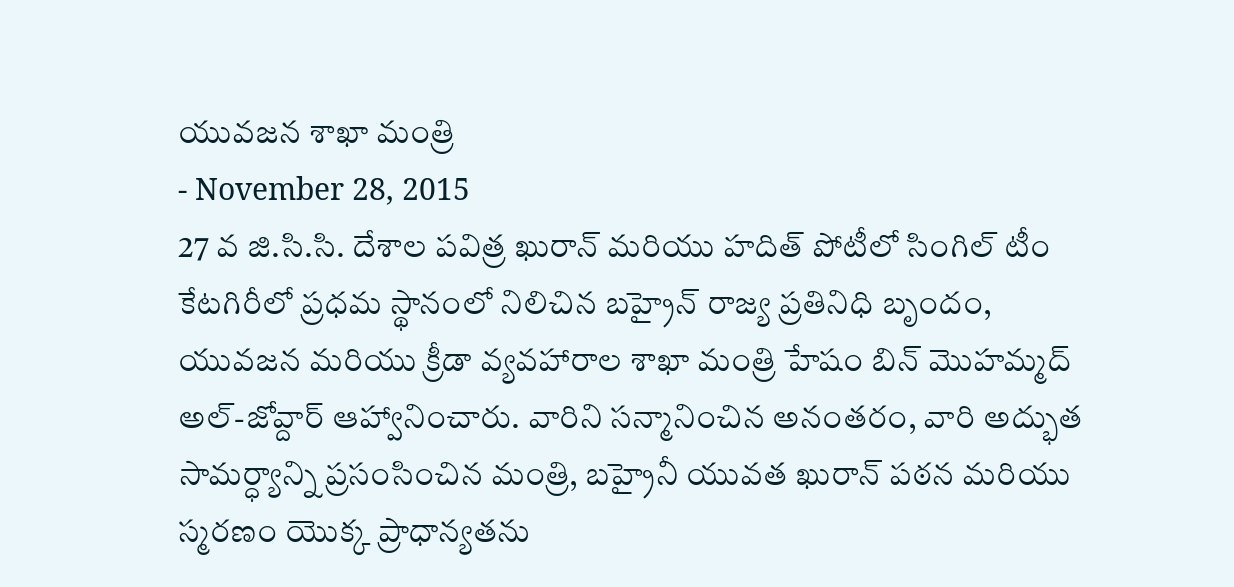యువజన శాఖా మంత్రి
- November 28, 2015
27 వ జి.సి.సి. దేశాల పవిత్ర ఖురాన్ మరియు హదిత్ పోటీలో సింగిల్ టీం కేటగిరీలో ప్రధమ స్థానంలో నిలిచిన బహ్రైన్ రాజ్య ప్రతినిధి బృందం, యువజన మరియు క్రీడా వ్యవహారాల శాఖా మంత్రి హేషం బిన్ మొహమ్మద్ అల్-జోవ్దార్ ఆహ్వానించారు. వారిని సన్మానించిన అనంతరం, వారి అద్భుత సామర్ధ్యాన్ని ప్రసంసించిన మంత్రి, బహ్రైనీ యువత ఖురాన్ పఠన మరియు స్మరణం యొక్క ప్రాధాన్యతను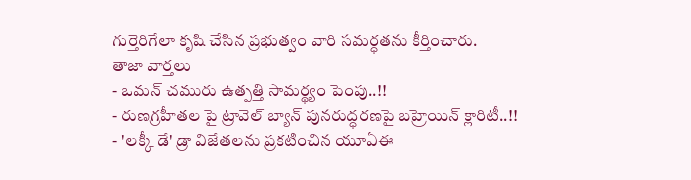గుర్తెరిగేలా కృషి చేసిన ప్రభుత్వం వారి సమర్ధతను కీర్తించారు.
తాజా వార్తలు
- ఒమన్ చమురు ఉత్పత్తి సామర్థ్యం పెంపు..!!
- రుణగ్రహీతల పై ట్రావెల్ బ్యాన్ పునరుద్ధరణపై బహ్రెయిన్ క్లారిటీ..!!
- 'లక్కీ డే' డ్రా విజేతలను ప్రకటించిన యూఏఈ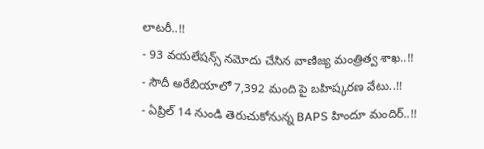లాటరీ..!!
- 93 వయలేషన్స్ నమోదు చేసిన వాణిజ్య మంత్రిత్వ శాఖ..!!
- సౌదీ అరేబియాలో 7,392 మంది పై బహిష్కరణ వేటు..!!
- ఏప్రిల్ 14 నుండి తెరుచుకోనున్న BAPS హిందూ మందిర్..!!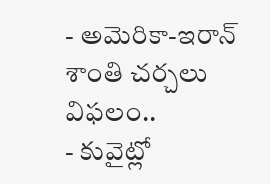- అమెరికా-ఇరాన్ శాంతి చర్చలు విఫలం..
- కువైట్లో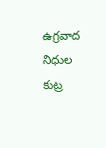ఉగ్రవాద నిధుల కుట్ర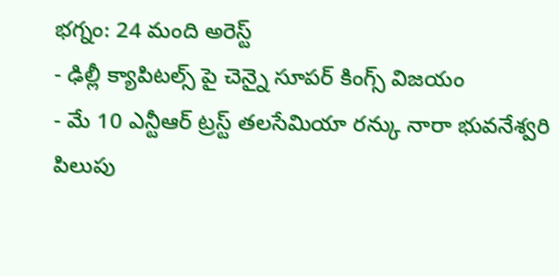భగ్నం: 24 మంది అరెస్ట్
- ఢిల్లీ క్యాపిటల్స్ పై చెన్నై సూపర్ కింగ్స్ విజయం
- మే 10 ఎన్టీఆర్ ట్రస్ట్ తలసేమియా రన్కు నారా భువనేశ్వరి పిలుపు